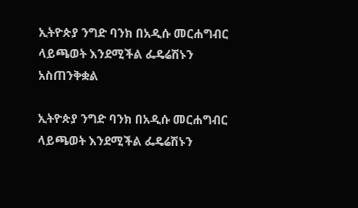ኢትዮጵያ ንግድ ባንክ በአዲሱ መርሐግብር ላይጫወት እንደሚችል ፌዴሬሽኑን አስጠንቅቋል

ኢትዮጵያ ንግድ ባንክ በአዲሱ መርሐግብር ላይጫወት እንደሚችል ፌዴሬሽኑን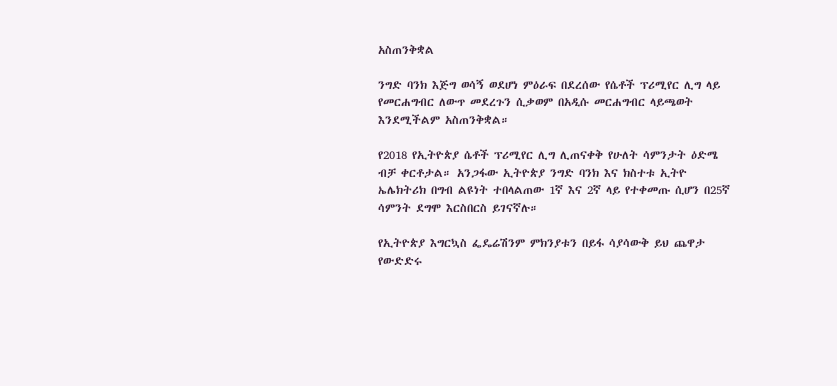አስጠንቅቋል

ንግድ ባንክ እጅግ ወሳኝ ወደሆነ ምዕራፍ በደረሰው የሴቶች ፕሪሚየር ሊግ ላይ የመርሐግብር ለውጥ መደረጉን ሲቃወም በአዲሱ መርሐግብር ላይጫወት እንደሚችልም አስጠንቅቋል።

የ2018 የኢትዮጵያ ሴቶች ፕሪሚየር ሊግ ሊጠናቀቅ የሁለት ሳምንታት ዕድሜ ብቻ ቀርቶታል። አንጋፋው ኢትዮጵያ ንግድ ባንክ እና ክስተቱ ኢትዮ ኤሌክትሪክ በግብ ልዩነት ተበላልጠው 1ኛ እና 2ኛ ላይ የተቀመጡ ሲሆን በ25ኛ ሳምንት ደግሞ እርስበርስ ይገናኛሉ።

የኢትዮጵያ እግርኳስ ፌዴሬሽንም ምክንያቱን በይፋ ሳያሳውቅ ይህ ጨዋታ የውድድሩ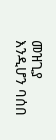መዝጊያ እንዲሆን ባሰበ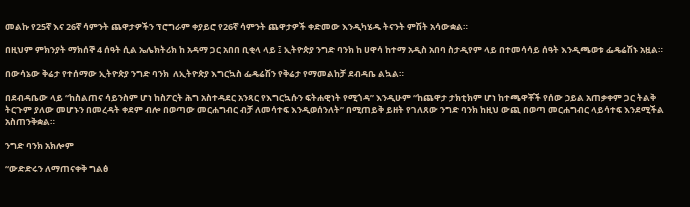መልኩ የ25ኛ እና 26ኛ ሳምንት ጨዋታዎችን ፕሮግራም ቀያይሮ የ26ኛ ሳምንት ጨዋታዎች ቀድመው እንዲካሄዱ ትናንት ምሽት አሳውቋል።

በዚህም ምክንያት ማክሰኞ 4 ሰዓት ሲል ኤሌክትሪክ ከ አዳማ ጋር አበበ ቢቂላ ላይ ፤ ኢትዮጵያ ንግድ ባንክ ከ ሀዋሳ ከተማ አዲስ አበባ ስታዲየም ላይ በተመሳሳይ ሰዓት እንዲጫወቱ ፌዴሬሽኑ አዟል።

በውሳኔው ቅሬታ የተሰማው ኢትዮጵያ ንግድ ባንክ  ለኢትዮጵያ እግርኳስ ፌዴሬሽን የቅሬታ የማመልከቻ ደብዳቤ ልኳል።

በደብዳቤው ላይ “ከስልጠና ሳይንስም ሆነ ከስፖርት ሕግ አስተዳደር አንጻር የእግርኳሱን ፍትሐዊነት የሚጎዳ” እንዲሁም “ከጨዋታ ታክቲክም ሆነ ከተጫዋቾች የሰው ኃይል አጠቃቀም ጋር ትልቅ ትርጉም ያለው መሆኑን በመረዳት ቀደም ብሎ በወጣው መርሐግብር ብቻ ለመሳተፍ እንዲወሰንለት” በሚጠይቅ ይዘት የገለጸው ንግድ ባንክ ከዚህ ውጪ በወጣ መርሐግብር ላይሳተፍ እንደሚችል አስጠንቅቋል።

ንግድ ባንክ አክሎም

“ውድድሩን ለማጠናቀቅ ግልፅ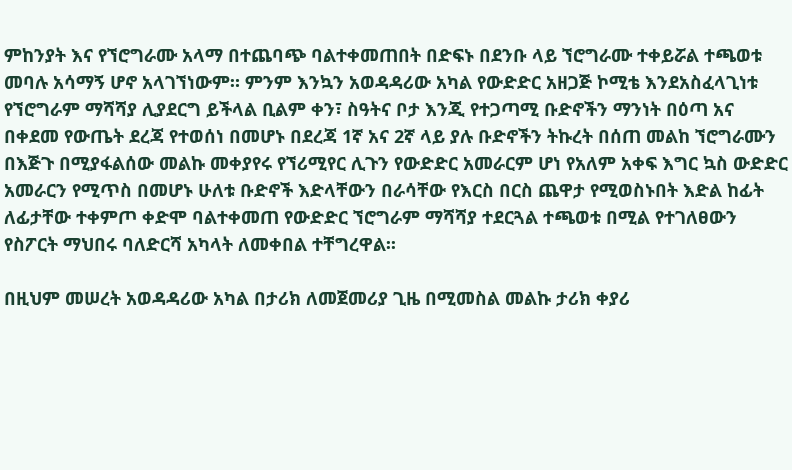ምከንያት እና የኘሮግራሙ አላማ በተጨባጭ ባልተቀመጠበት በድፍኑ በደንቡ ላይ ኘሮግራሙ ተቀይሯል ተጫወቱ መባሉ አሳማኝ ሆኖ አላገኘነውም። ምንም እንኳን አወዳዳሪው አካል የውድድር አዘጋጅ ኮሚቴ እንደአስፈላጊነቱ የኘሮግራም ማሻሻያ ሊያደርግ ይችላል ቢልም ቀን፣ ስዓትና ቦታ እንጂ የተጋጣሚ ቡድኖችን ማንነት በዕጣ አና በቀደመ የውጤት ደረጃ የተወሰነ በመሆኑ በደረጃ 1ኛ አና 2ኛ ላይ ያሉ ቡድኖችን ትኩረት በሰጠ መልከ ኘሮግራሙን በእጅጉ በሚያፋልሰው መልኩ መቀያየሩ የኘሪሚየር ሊጉን የውድድር አመራርም ሆነ የአለም አቀፍ እግር ኳስ ውድድር አመራርን የሚጥስ በመሆኑ ሁለቱ ቡድኖች እድላቸውን በራሳቸው የእርስ በርስ ጨዋታ የሚወስኑበት እድል ከፊት ለፊታቸው ተቀምጦ ቀድሞ ባልተቀመጠ የውድድር ኘሮግራም ማሻሻያ ተደርጓል ተጫወቱ በሚል የተገለፀውን የስፖርት ማህበሩ ባለድርሻ አካላት ለመቀበል ተቸግረዋል፡፡

በዚህም መሠረት አወዳዳሪው አካል በታሪክ ለመጀመሪያ ጊዜ በሚመስል መልኩ ታሪክ ቀያሪ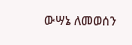ውሣኔ ለመወሰን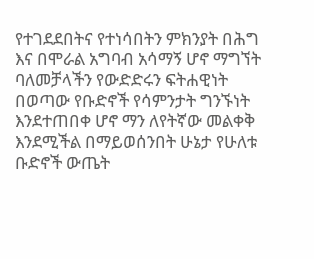የተገደደበትና የተነሳበትን ምክንያት በሕግ እና በሞራል አግባብ አሳማኝ ሆኖ ማግኘት ባለመቻላችን የውድድሩን ፍትሐዊነት በወጣው የቡድኖች የሳምንታት ግንኙነት እንደተጠበቀ ሆኖ ማን ለየትኛው መልቀቅ እንደሚችል በማይወሰንበት ሁኔታ የሁለቱ ቡድኖች ውጤት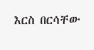እርስ በርሳቸው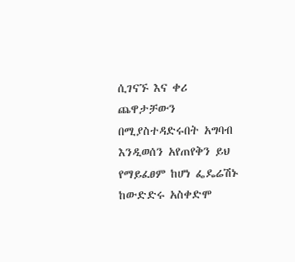ሲገናኙ እና ቀሪ ጨዋታቻውን በሚያስተዳድሩበት አግባብ እንዲወሰን አየጠየቅን ይህ የማይፈፀም ከሆነ ፌዴሬሽኑ ከውድድሩ አስቀድሞ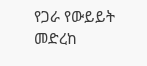የጋራ የውይይት መድረከ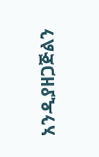አንዲያዘጋጅልን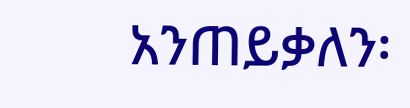አንጠይቃለን፡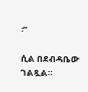፡”

ሲል በደብዳቤው ገልጿል።